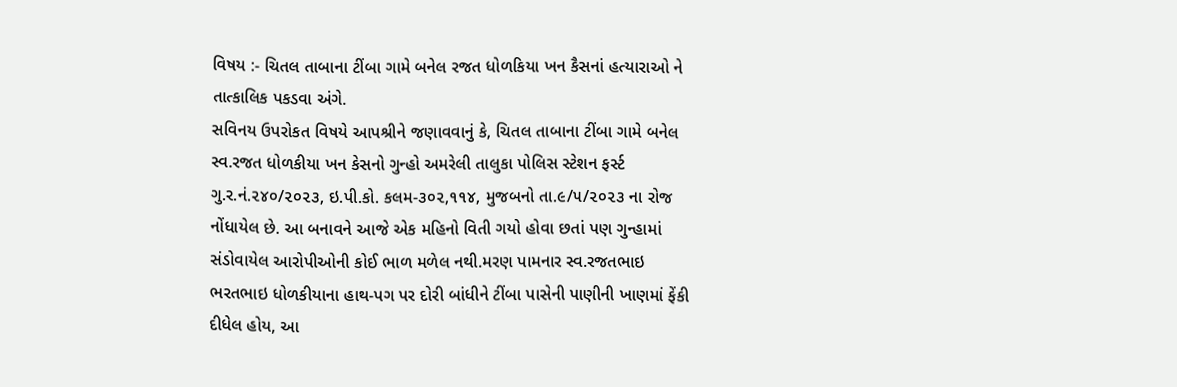વિષય :- ચિતલ તાબાના ટીંબા ગામે બનેલ રજત ધોળકિયા ખન કૈસનાં હત્યારાઓ ને તાત્કાલિક પકડવા અંગે.
સવિનય ઉપરોકત વિષયે આપશ્રીને જણાવવાનું કે, ચિતલ તાબાના ટીંબા ગામે બનેલ સ્વ.રજત ધોળકીયા ખન કેસનો ગુન્હો અમરેલી તાલુકા પોલિસ સ્ટેશન ફર્સ્ટ ગુ.ર.નં.૨૪૦/૨૦૨૩, ઇ.પી.કો. કલમ-૩૦૨,૧૧૪, મુજબનો તા.૯/૫/૨૦૨૩ ના રોજ નોંધાયેલ છે. આ બનાવને આજે એક મહિનો વિતી ગયો હોવા છતાં પણ ગુન્હામાં સંડોવાયેલ આરોપીઓની કોઈ ભાળ મળેલ નથી.મરણ પામનાર સ્વ.રજતભાઇ ભરતભાઇ ધોળકીયાના હાથ-પગ પર દોરી બાંધીને ટીંબા પાસેની પાણીની ખાણમાં ફેંકી દીધેલ હોય, આ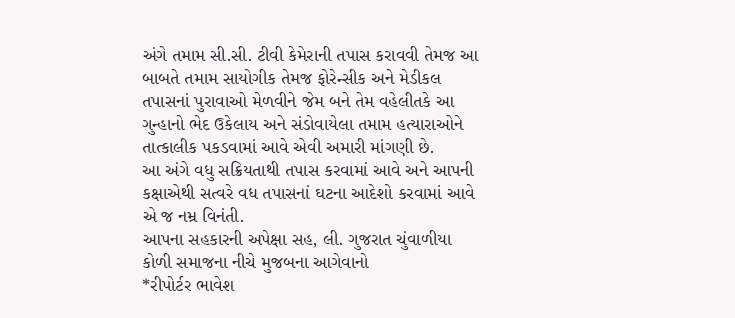અંગે તમામ સી.સી. ટીવી કેમેરાની તપાસ કરાવવી તેમજ આ બાબતે તમામ સાયોગીક તેમજ ફોરેન્સીક અને મેડીકલ તપાસનાં પુરાવાઓ મેળવીને જેમ બને તેમ વહેલીતકે આ ગુન્હાનો ભેદ ઉકેલાય અને સંડોવાયેલા તમામ હત્યારાઓને તાત્કાલીક પકડવામાં આવે એવી અમારી માંગણી છે.
આ અંગે વધુ સક્રિયતાથી તપાસ કરવામાં આવે અને આપની કક્ષાએથી સત્વરે વધ તપાસનાં ઘટના આદેશો કરવામાં આવે એ જ નમ્ર વિનંતી.
આપના સહકારની અપેક્ષા સહ, લી. ગુજરાત ચુંવાળીયા કોળી સમાજના નીચે મુજબના આગેવાનો
*રીપોર્ટર ભાવેશ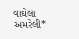વાઘેલા અમરેલી*